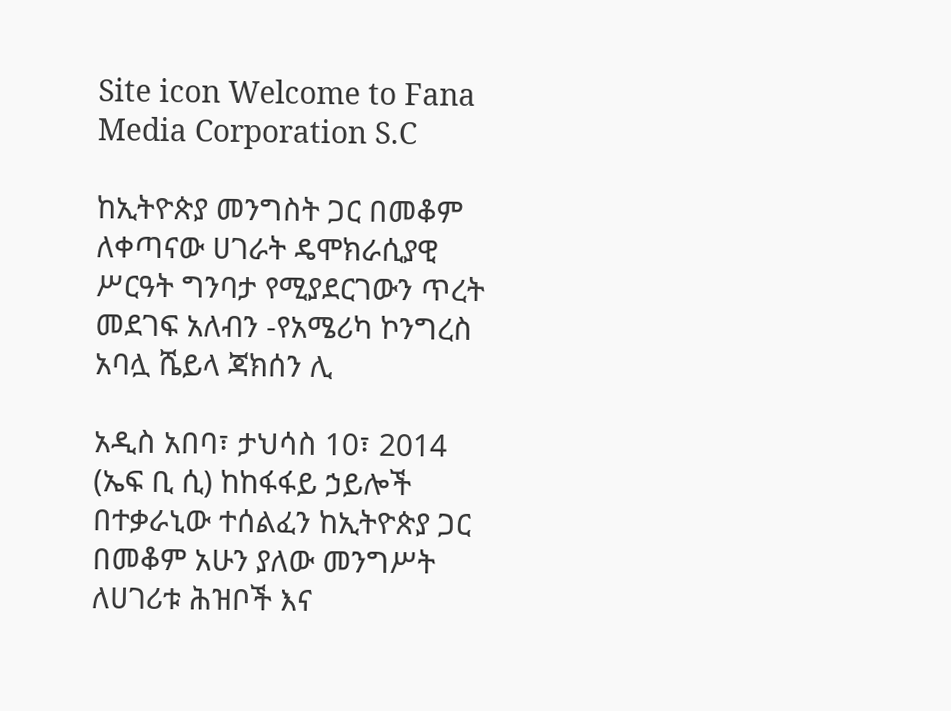Site icon Welcome to Fana Media Corporation S.C

ከኢትዮጵያ መንግስት ጋር በመቆም ለቀጣናው ሀገራት ዴሞክራሲያዊ ሥርዓት ግንባታ የሚያደርገውን ጥረት መደገፍ አለብን -የአሜሪካ ኮንግረስ አባሏ ሼይላ ጃክሰን ሊ

አዲስ አበባ፣ ታህሳስ 10፣ 2014 (ኤፍ ቢ ሲ) ከከፋፋይ ኃይሎች በተቃራኒው ተሰልፈን ከኢትዮጵያ ጋር በመቆም አሁን ያለው መንግሥት ለሀገሪቱ ሕዝቦች እና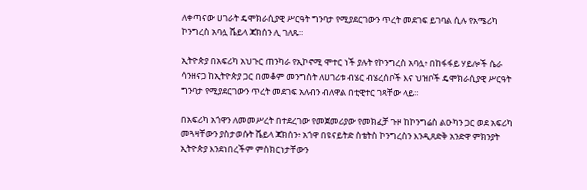ለቀጣናው ሀገራት ዴሞክራሲያዊ ሥርዓት ግንባታ የሚያደርገውን ጥረት መደገፍ ይገባል ሲሉ የአሜሪካ ኮንግረስ አባሏ ሼይላ ጃክሰን ሊ ገለጹ።

ኢትዮጵያ በአፍሪካ አህጉር ጠንካራ የኢኮኖሚ ሞተር ነች ያሉት የኮንግረስ አባሏ፥ በከፋፋይ ሃይሎች ሴራ ሳንዘናጋ ከኢትዮጵያ ጋር በመቆም መንግስት ለሀገሪቱ ብሄር ብሄረሰቦች እና ህዝቦች ዴሞክራሲያዊ ሥርዓት ግንባታ የሚያደርገውን ጥረት መደገፍ አለብን ብለዋል በቲዊተር ገጻቸው ላይ።

በአፍሪካ አጎዋን ለመመሥረት በተደረገው የመጀመሪያው የመክፈቻ ጉዞ ከኮንግሬስ ልዑካን ጋር ወደ አፍሪካ መጓዛቸውን ያስታወሱት ሼይላ ጃክሰን፥ አጎዋ በዩናይትድ ስቴትስ ኮንግረስን እንዲጸድቅ አንድዋ ምክንያት ኢትዮጵያ እንደነበረችም ምስክርነታቸውን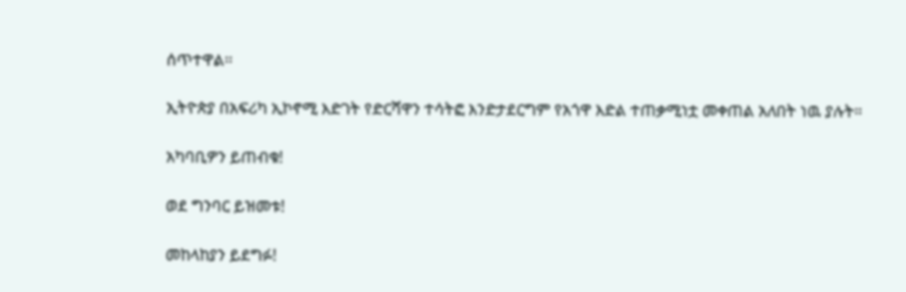ሰጥተዋል፡፡

ኢትዮጵያ በአፍሪካ ኢኮኖሚ እድገት የድርሻዋን ተሳትፎ እንድታደርግም የአጎዋ እድል ተጠቃሚነቷ መቀጠል አለበት ነዉ ያሉት።

አካባቢዎን ይጠብቁ!

ወደ ግንባር ይዝመቱ!

መከላከያን ይደግፉ!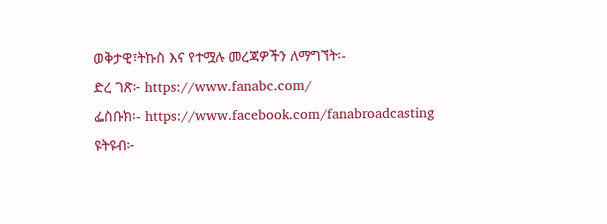ወቅታዊ፣ትኩስ እና የተሟሉ መረጃዎችን ለማግኘት፡-
ድረ ገጽ፦ https://www.fanabc.com/
ፌስቡክ፡- https://www.facebook.com/fanabroadcasting
ዩትዩብ፦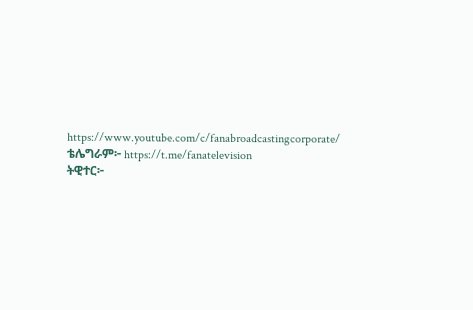https://www.youtube.com/c/fanabroadcastingcorporate/
ቴሌግራም፦ https://t.me/fanatelevision
ትዊተር፦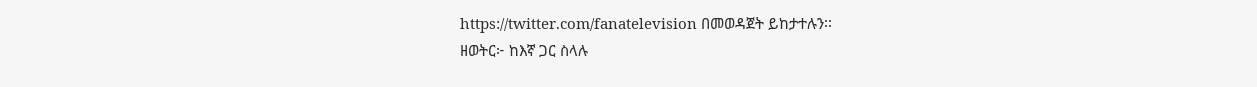https://twitter.com/fanatelevision በመወዳጀት ይከታተሉን፡፡
ዘወትር፦ ከእኛ ጋር ስላሉ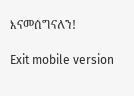እናመሰግናለን!

Exit mobile version